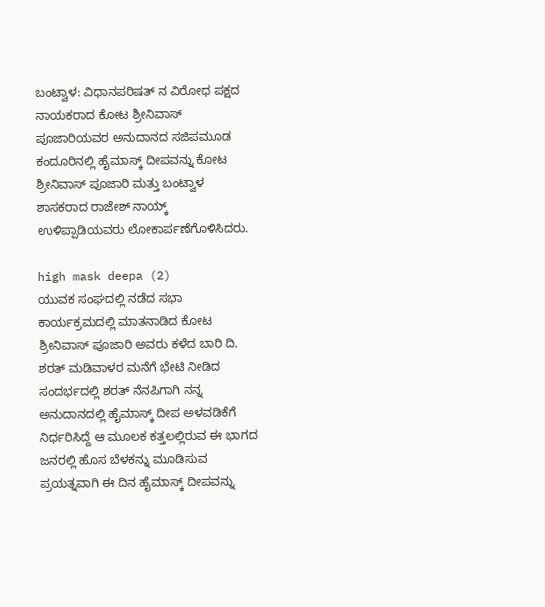ಬಂಟ್ವಾಳ: ವಿಧಾನಪರಿಷತ್ ನ ವಿರೋಧ ಪಕ್ಷದ ನಾಯಕರಾದ ಕೋಟ ಶ್ರೀನಿವಾಸ್ ಪೂಜಾರಿಯವರ ಅನುದಾನದ ಸಜಿಪಮೂಡ ಕಂದೂರಿನಲ್ಲಿ ಹೈಮಾಸ್ಕ್ ದೀಪವನ್ನು ಕೋಟ ಶ್ರೀನಿವಾಸ್ ಪೂಜಾರಿ ಮತ್ತು ಬಂಟ್ವಾಳ ಶಾಸಕರಾದ ರಾಜೇಶ್ ನಾಯ್ಕ್ ಉಳಿಪ್ಪಾಡಿಯವರು ಲೋಕಾರ್ಪಣೆಗೊಳಿಸಿದರು.

high mask deepa (2)
ಯುವಕ ಸಂಘದಲ್ಲಿ ನಡೆದ ಸಭಾ ಕಾರ್ಯಕ್ರಮದಲ್ಲಿ ಮಾತನಾಡಿದ ಕೋಟ ಶ್ರೀನಿವಾಸ್ ಪೂಜಾರಿ ಅವರು ಕಳೆದ ಬಾರಿ ದಿ. ಶರತ್ ಮಡಿವಾಳರ ಮನೆಗೆ ಭೇಟಿ ನೀಡಿದ ಸಂದರ್ಭದಲ್ಲಿ ಶರತ್ ನೆನಪಿಗಾಗಿ ನನ್ನ ಅನುದಾನದಲ್ಲಿ ಹೈಮಾಸ್ಕ್ ದೀಪ ಅಳವಡಿಕೆಗೆ ನಿರ್ಧರಿಸಿದ್ದೆ ಆ ಮೂಲಕ ಕತ್ತಲಲ್ಲಿರುವ ಈ ಭಾಗದ ಜನರಲ್ಲಿ ಹೊಸ ಬೆಳಕನ್ನು ಮೂಡಿಸುವ ಪ್ರಯತ್ನವಾಗಿ ಈ ದಿನ ಹೈಮಾಸ್ಕ್ ದೀಪವನ್ನು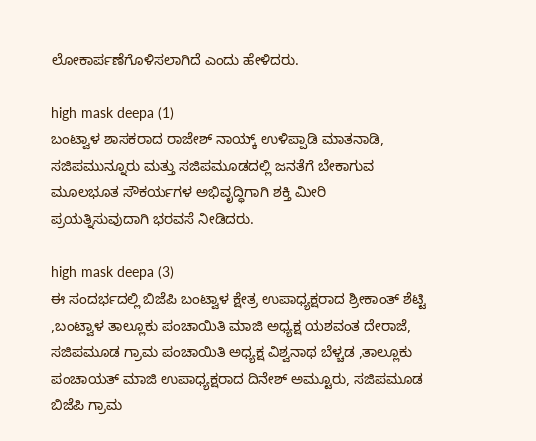ಲೋಕಾರ್ಪಣೆಗೊಳಿಸಲಾಗಿದೆ ಎಂದು ಹೇಳಿದರು.

high mask deepa (1)
ಬಂಟ್ವಾಳ ಶಾಸಕರಾದ ರಾಜೇಶ್ ನಾಯ್ಕ್ ಉಳಿಪ್ಪಾಡಿ ಮಾತನಾಡಿ, ಸಜಿಪಮುನ್ನೂರು ಮತ್ತು ಸಜಿಪಮೂಡದಲ್ಲಿ ಜನತೆಗೆ ಬೇಕಾಗುವ ಮೂಲಭೂತ ಸೌಕರ್ಯಗಳ ಅಭಿವೃದ್ಧಿಗಾಗಿ ಶಕ್ತಿ ಮೀರಿ ಪ್ರಯತ್ನಿಸುವುದಾಗಿ ಭರವಸೆ ನೀಡಿದರು.

high mask deepa (3)
ಈ ಸಂದರ್ಭದಲ್ಲಿ ಬಿಜೆಪಿ ಬಂಟ್ವಾಳ ಕ್ಷೇತ್ರ ಉಪಾಧ್ಯಕ್ಷರಾದ ಶ್ರೀಕಾಂತ್ ಶೆಟ್ಟಿ ,ಬಂಟ್ವಾಳ ತಾಲ್ಲೂಕು ಪಂಚಾಯಿತಿ ಮಾಜಿ ಅಧ್ಯಕ್ಷ ಯಶವಂತ ದೇರಾಜೆ, ಸಜಿಪಮೂಡ ಗ್ರಾಮ ಪಂಚಾಯಿತಿ ಅಧ್ಯಕ್ಷ ವಿಶ್ವನಾಥ ಬೆಳ್ಚಡ ,ತಾಲ್ಲೂಕು ಪಂಚಾಯತ್ ಮಾಜಿ ಉಪಾಧ್ಯಕ್ಷರಾದ ದಿನೇಶ್ ಅಮ್ಟೂರು, ಸಜಿಪಮೂಡ ಬಿಜೆಪಿ ಗ್ರಾಮ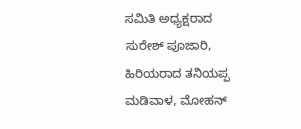ಸಮಿತಿ ಅಧ್ಯಕ್ಷರಾದ ಸುರೇಶ್ ಪೂಜಾರಿ, ಹಿರಿಯರಾದ ತನಿಯಪ್ಪ ಮಡಿವಾಳ, ಮೋಹನ್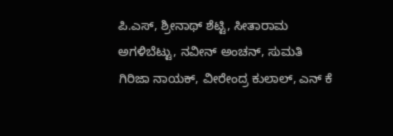ಪಿ.ಎಸ್, ಶ್ರೀನಾಥ್ ಶೆಟ್ಟಿ, ಸೀತಾರಾಮ ಅಗಳಿಬೆಟ್ಟು, ನವೀನ್ ಅಂಚನ್, ಸುಮತಿ ಗಿರಿಜಾ ನಾಯಕ್, ವೀರೇಂದ್ರ ಕುಲಾಲ್, ಎನ್ ಕೆ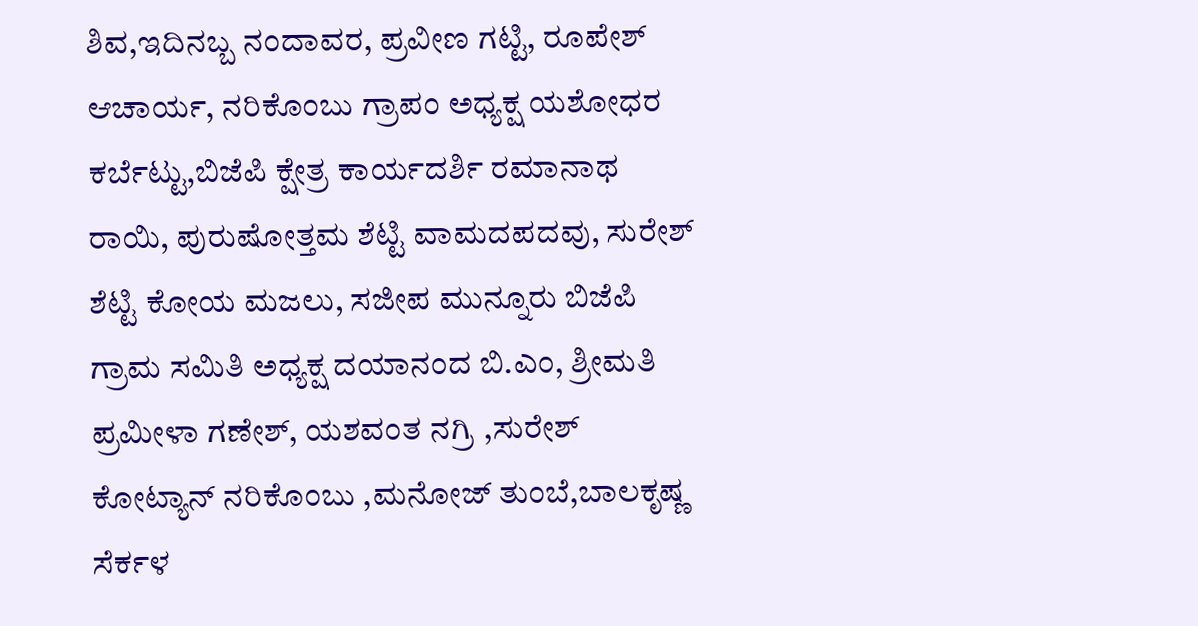ಶಿವ,ಇದಿನಬ್ಬ ನಂದಾವರ, ಪ್ರವೀಣ ಗಟ್ಟಿ, ರೂಪೇಶ್ ಆಚಾರ್ಯ, ನರಿಕೊಂಬು ಗ್ರಾಪಂ ಅಧ್ಯಕ್ಷ ಯಶೋಧರ ಕರ್ಬೆಟ್ಟು,ಬಿಜೆಪಿ ಕ್ಷೇತ್ರ ಕಾರ್ಯದರ್ಶಿ ರಮಾನಾಥ ರಾಯಿ, ಪುರುಷೋತ್ತಮ ಶೆಟ್ಟಿ ವಾಮದಪದವು, ಸುರೇಶ್ ಶೆಟ್ಟಿ ಕೋಯ ಮಜಲು, ಸಜೀಪ ಮುನ್ನೂರು ಬಿಜೆಪಿ ಗ್ರಾಮ ಸಮಿತಿ ಅಧ್ಯಕ್ಷ ದಯಾನಂದ ಬಿ.ಎಂ, ಶ್ರೀಮತಿ ಪ್ರಮೀಳಾ ಗಣೇಶ್, ಯಶವಂತ ನಗ್ರಿ ,ಸುರೇಶ್ ಕೋಟ್ಯಾನ್ ನರಿಕೊಂಬು ,ಮನೋಜ್ ತುಂಬೆ,ಬಾಲಕೃಷ್ಣ ಸೆರ್ಕಳ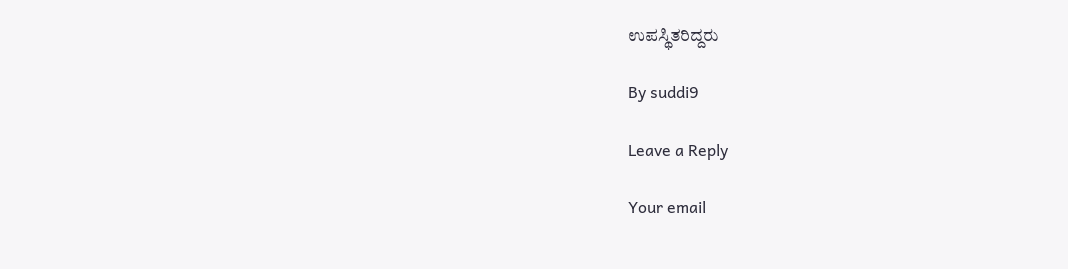ಉಪಸ್ಥಿತರಿದ್ದರು

By suddi9

Leave a Reply

Your email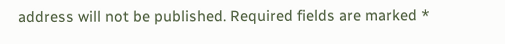address will not be published. Required fields are marked *